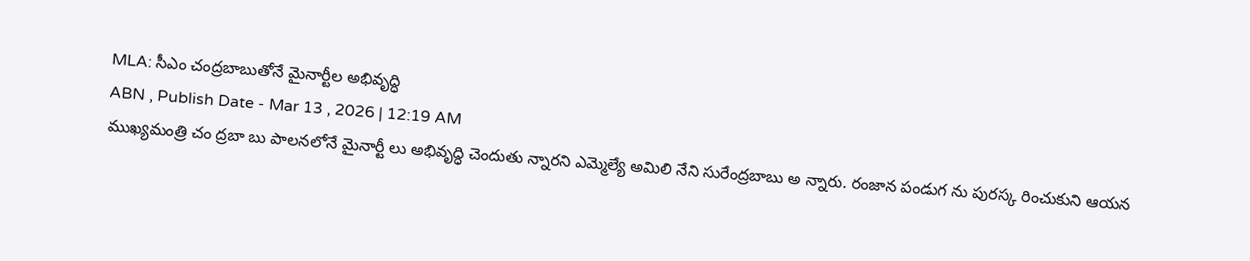MLA: సీఎం చంద్రబాబుతోనే మైనార్టీల అభివృద్ధి
ABN , Publish Date - Mar 13 , 2026 | 12:19 AM
ముఖ్యమంత్రి చం ద్రబా బు పాలనలోనే మైనార్టీ లు అభివృద్ధి చెందుతు న్నారని ఎమ్మెల్యే అమిలి నేని సురేంద్రబాబు అ న్నారు. రంజాన పండుగ ను పురస్క రించుకుని ఆయన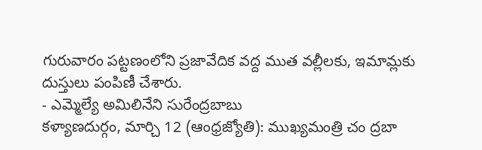గురువారం పట్టణంలోని ప్రజావేదిక వద్ద ముత వల్లీలకు, ఇమామ్లకు దుస్తులు పంపిణీ చేశారు.
- ఎమ్మెల్యే అమిలినేని సురేంద్రబాబు
కళ్యాణదుర్గం, మార్చి 12 (ఆంధ్రజ్యోతి): ముఖ్యమంత్రి చం ద్రబా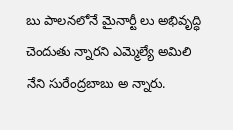బు పాలనలోనే మైనార్టీ లు అభివృద్ధి చెందుతు న్నారని ఎమ్మెల్యే అమిలి నేని సురేంద్రబాబు అ న్నారు.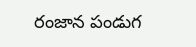రంజాన పండుగ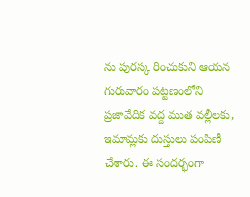ను పురస్క రించుకుని ఆయన గురువారం పట్టణంలోని ప్రజావేదిక వద్ద ముత వల్లీలకు, ఇమామ్లకు దుస్తులు పంపిణీ చేశారు. ఈ సందర్భంగా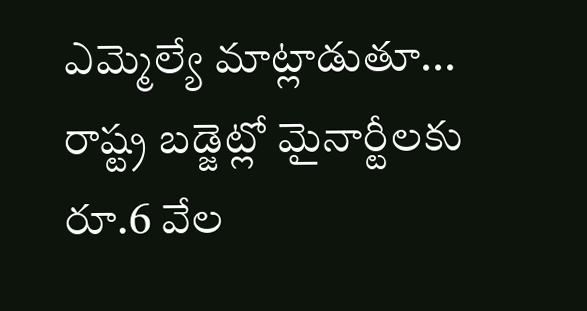ఎమ్మెల్యే మాట్లాడుతూ... రాష్ట్ర బడ్జెట్లో మైనార్టీలకు రూ.6 వేల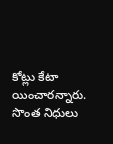కోట్లు కేటా యించారన్నారు. సొంత నిధులు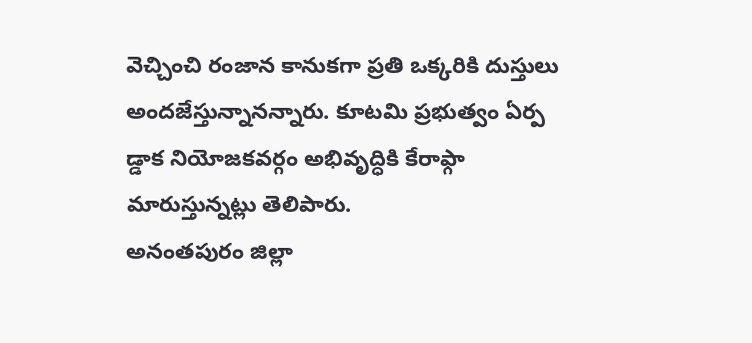వెచ్చించి రంజాన కానుకగా ప్రతి ఒక్కరికి దుస్తులు అందజేస్తున్నానన్నారు. కూటమి ప్రభుత్వం ఏర్ప డ్డాక నియోజకవర్గం అభివృద్ధికి కేరాఫ్గా మారుస్తున్నట్లు తెలిపారు.
అనంతపురం జిల్లా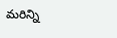మరిన్ని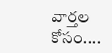వార్తల కోసం....